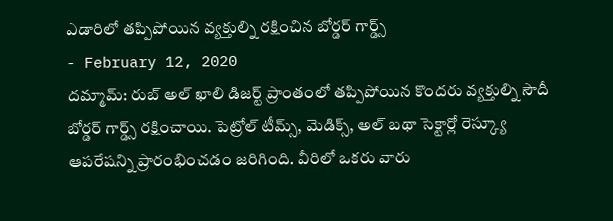ఎడారిలో తప్పిపోయిన వ్యక్తుల్ని రక్షించిన బోర్డర్ గార్డ్స్
- February 12, 2020
దమ్మామ్: రుబ్ అల్ ఖాలి డిజర్ట్ ప్రాంతంలో తప్పిపోయిన కొందరు వ్యక్తుల్ని సౌదీ బోర్డర్ గార్డ్స్ రక్షించాయి. పెట్రోల్ టీమ్స్, మెడిక్స్, అల్ బథా సెక్టార్లో రెస్క్యూ ఆపరేషన్ని ప్రారంభించడం జరిగింది. వీరిలో ఒకరు వారు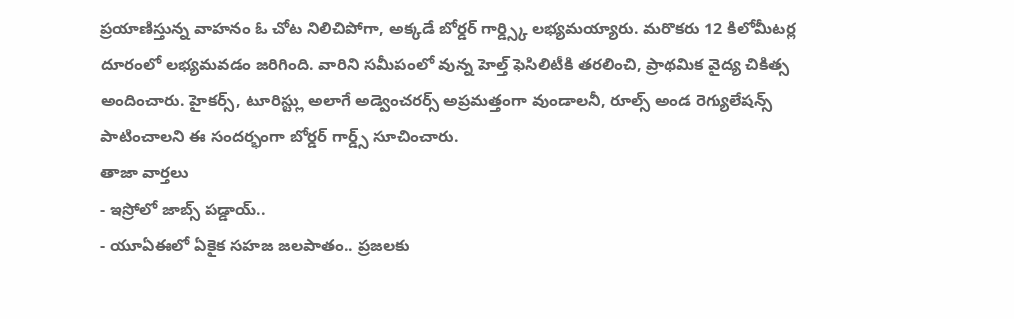ప్రయాణిస్తున్న వాహనం ఓ చోట నిలిచిపోగా, అక్కడే బోర్డర్ గార్డ్స్కి లభ్యమయ్యారు. మరొకరు 12 కిలోమీటర్ల దూరంలో లభ్యమవడం జరిగింది. వారిని సమీపంలో వున్న హెల్త్ ఫెసిలిటీకి తరలించి, ప్రాథమిక వైద్య చికిత్స అందించారు. హైకర్స్, టూరిస్ట్లు అలాగే అడ్వెంచరర్స్ అప్రమత్తంగా వుండాలనీ, రూల్స్ అండ రెగ్యులేషన్స్ పాటించాలని ఈ సందర్భంగా బోర్డర్ గార్డ్స్ సూచించారు.
తాజా వార్తలు
- ఇస్రోలో జాబ్స్ పడ్డాయ్..
- యూఏఈలో ఏకైక సహజ జలపాతం.. ప్రజలకు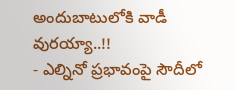అందుబాటులోకి వాడీ వురయ్యా..!!
- ఎల్నినో ప్రభావంపై సౌదీలో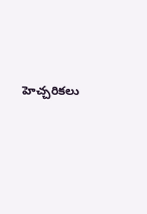హెచ్చరికలు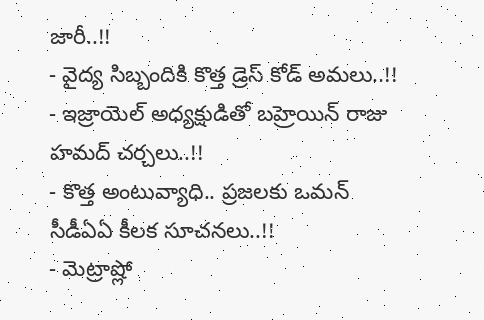జారీ..!!
- వైద్య సిబ్బందికి కొత్త డ్రెస్ కోడ్ అమలు..!!
- ఇజ్రాయెల్ అధ్యక్షుడితో బహ్రెయిన్ రాజు హమద్ చర్చలు..!!
- కొత్త అంటువ్యాధి.. ప్రజలకు ఒమన్ సీడీఏఏ కీలక సూచనలు..!!
- మెట్రాష్లో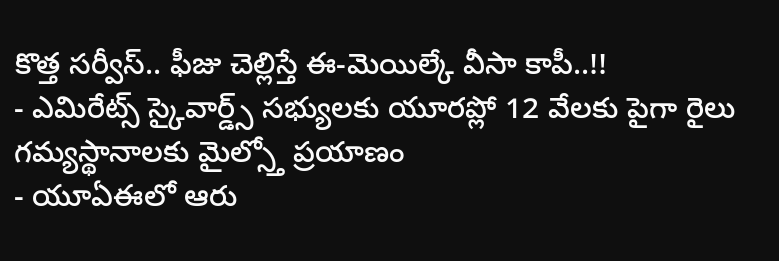కొత్త సర్వీస్.. ఫీజు చెల్లిస్తే ఈ-మెయిల్కే వీసా కాపీ..!!
- ఎమిరేట్స్ స్కైవార్డ్స్ సభ్యులకు యూరప్లో 12 వేలకు పైగా రైలు గమ్యస్థానాలకు మైల్స్తో ప్రయాణం
- యూఏఈలో ఆరు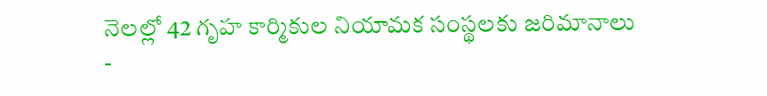నెలల్లో 42 గృహ కార్మికుల నియామక సంస్థలకు జరిమానాలు
-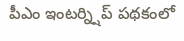పీఎం ఇంటర్న్షిప్ పథకంలో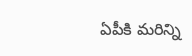ఏపీకి మరిన్ని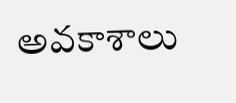అవకాశాలు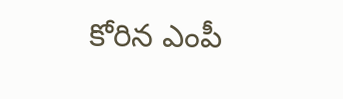కోరిన ఎంపీ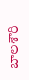బాలశౌరి